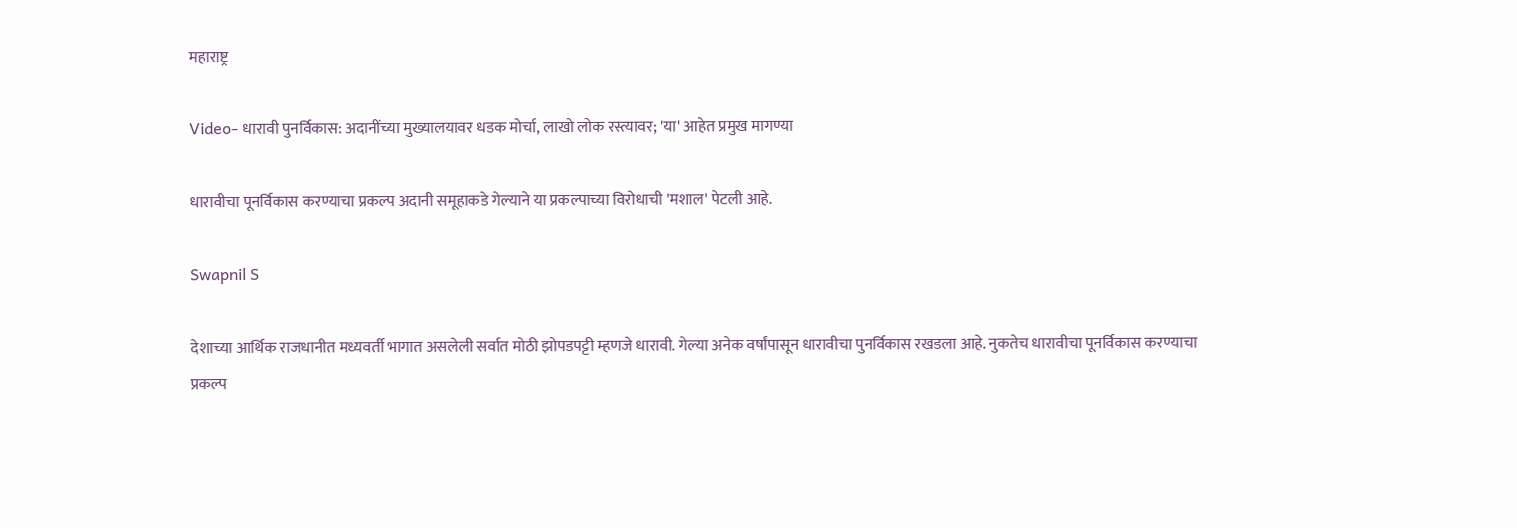महाराष्ट्र

Video- धारावी पुनर्विकास: अदानींच्या मुख्यालयावर धडक मोर्चा, लाखो लोक रस्त्यावर; 'या' आहेत प्रमुख मागण्या

धारावीचा पूनर्विकास करण्याचा प्रकल्प अदानी समूहाकडे गेल्याने या प्रकल्पाच्या विरोधाची 'मशाल' पेटली आहे.

Swapnil S

देशाच्या आर्थिक राजधानीत मध्यवर्ती भागात असलेली सर्वात मोठी झोपडपट्टी म्हणजे धारावी. गेल्या अनेक वर्षांपासून धारावीचा पुनर्विकास रखडला आहे. नुकतेच धारावीचा पूनर्विकास करण्याचा प्रकल्प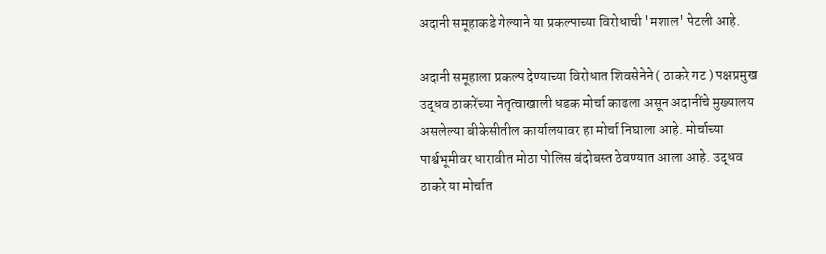अदानी समूहाकडे गेल्याने या प्रकल्पाच्या विरोधाची 'मशाल' पेटली आहे.

अदानी समूहाला प्रकल्प देण्याच्या विरोधात शिवसेनेने ( ठाकरे गट ) पक्षप्रमुख उद्धव ठाकरेंच्या नेतृत्वाखाली धडक मोर्चा काढला असून अदानींचे मुख्यालय असलेल्या बीकेसीतील कार्यालयावर हा मोर्चा निघाला आहे. मोर्चाच्या पार्श्वभूमीवर धारावीत मोठा पोलिस बंदोबस्त ठेवण्यात आला आहे. उद्धव ठाकरे या मोर्चात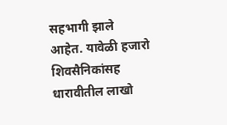सहभागी झाले आहेत. यावेळी हजारो शिवसैनिकांसह धारावीतील लाखो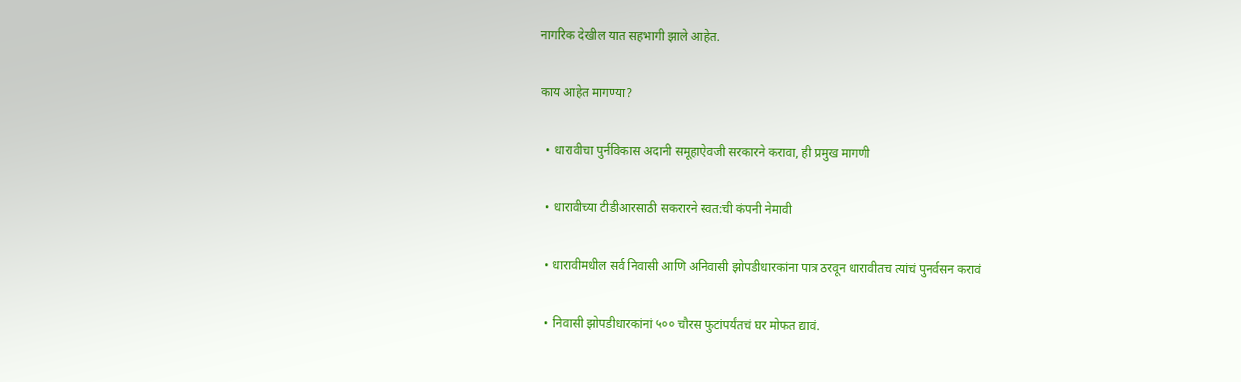नागरिक देखील यात सहभागी झाले आहेत.

काय आहेत मागण्या?

  • धारावीचा पुर्नविकास अदानी समूहाऐवजी सरकारने करावा, ही प्रमुख मागणी

  • धारावीच्या टीडीआरसाठी सकरारने स्वत:ची कंपनी नेमावी

  • धारावीमधील सर्व निवासी आणि अनिवासी झोपडीधारकांना पात्र ठरवून धारावीतच त्यांचं पुनर्वसन करावं

  • निवासी झोपडीधारकांनां ५०० चौरस फुटांपर्यंतचं घर मोफत द्यावं.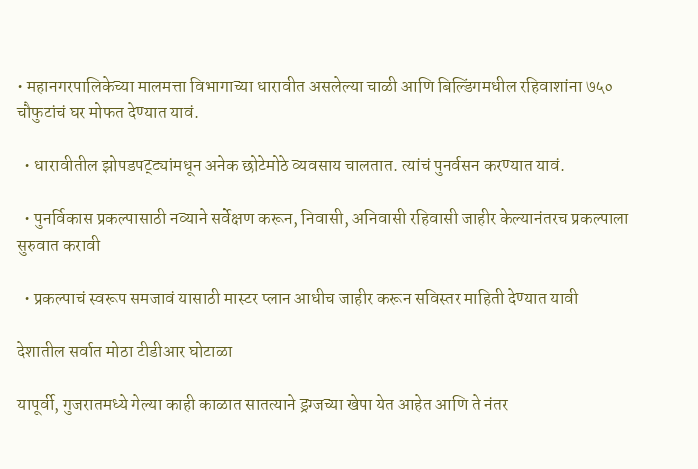• महानगरपालिकेच्या मालमत्ता विभागाच्या धारावीत असलेल्या चाळी आणि बिल्डिंगमधील रहिवाशांना ७५० चौफुटांचं घर मोफत देण्यात यावं.

  • धारावीतील झोपडपट्ट्यांमधून अनेक छोटेमोठे व्यवसाय चालतात. त्यांचं पुनर्वसन करण्यात यावं.

  • पुनर्विकास प्रकल्पासाठी नव्याने सर्वेक्षण करून, निवासी, अनिवासी रहिवासी जाहीर केल्यानंतरच प्रकल्पाला सुरुवात करावी

  • प्रकल्पाचं स्वरूप समजावं यासाठी मास्टर प्लान आधीच जाहीर करून सविस्तर माहिती देण्यात यावी

देशातील सर्वात मोठा टीडीआर घोटाळा

यापूर्वी, गुजरातमध्ये गेल्या काही काळात सातत्याने ड्रग्जच्या खेपा येत आहेत आणि ते नंतर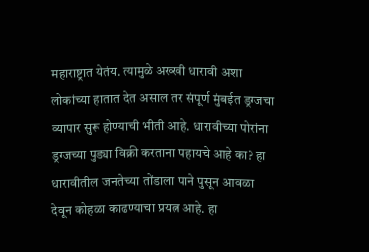महाराष्ट्रात येतंय. त्यामुळे अख्खी धारावी अशा लोकांच्या हातात देत असाल तर संपूर्ण मुंबईत ड्रग्जचा व्यापार सुरू होण्याची भीती आहे. धारावीच्या पोरांना ड्रग्जच्या पुड्या विक्री करताना पहायचे आहे का? हा धारावीतील जनतेच्या तोंडाला पाने पुसून आवळा देवून कोहळा काढण्याचा प्रयत्न आहे. हा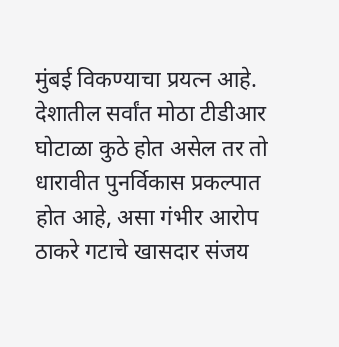मुंबई विकण्याचा प्रयत्न आहे. देशातील सर्वांत मोठा टीडीआर घोटाळा कुठे होत असेल तर तो धारावीत पुनर्विकास प्रकल्पात होत आहे, असा गंभीर आरोप ठाकरे गटाचे खासदार संजय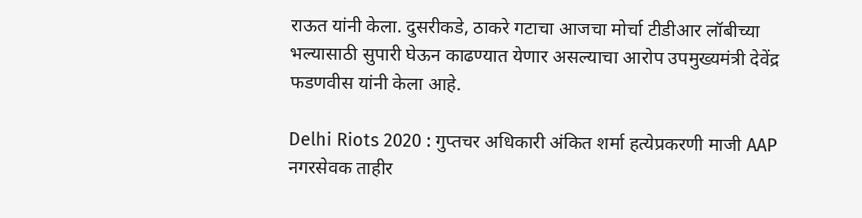राऊत यांनी केला. दुसरीकडे, ठाकरे गटाचा आजचा मोर्चा टीडीआर लॉबीच्या भल्यासाठी सुपारी घेऊन काढण्यात येणार असल्याचा आरोप उपमुख्यमंत्री देवेंद्र फडणवीस यांनी केला आहे.

Delhi Riots 2020 : गुप्तचर अधिकारी अंकित शर्मा हत्येप्रकरणी माजी AAP नगरसेवक ताहीर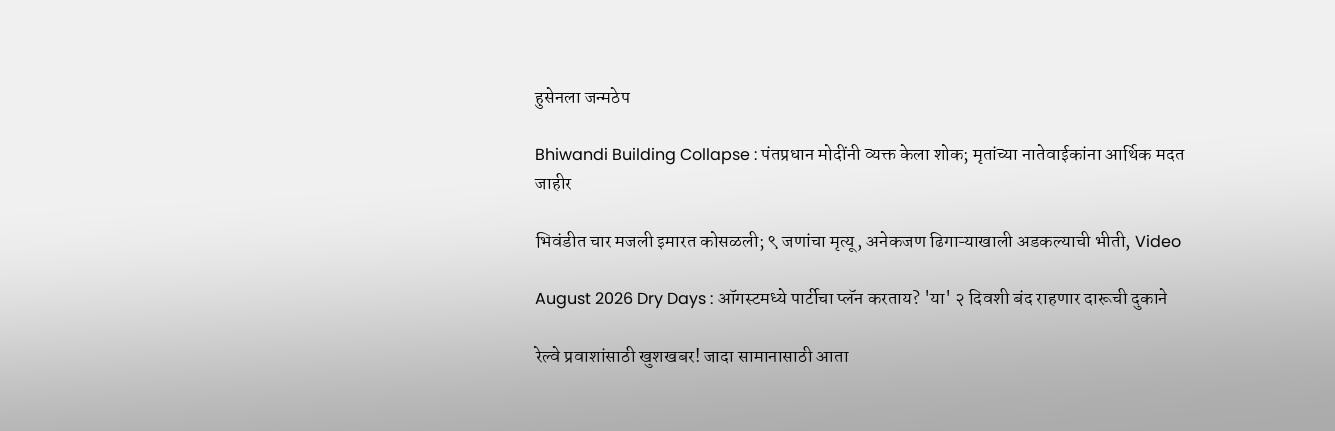हुसेनला जन्मठेप

Bhiwandi Building Collapse : पंतप्रधान मोदींनी व्यक्त केला शोक; मृतांच्या नातेवाईकांना आर्थिक मदत जाहीर

भिवंडीत चार मजली इमारत कोसळली; ९ जणांचा मृत्यू, अनेकजण ढिगाऱ्याखाली अडकल्याची भीती, Video

August 2026 Dry Days : ऑगस्टमध्ये पार्टीचा प्लॅन करताय? 'या' २ दिवशी बंद राहणार दारूची दुकाने

रेल्वे प्रवाशांसाठी खुशखबर! जादा सामानासाठी आता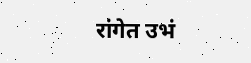रांगेत उभं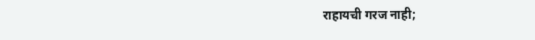राहायची गरज नाही;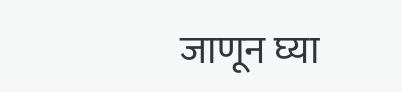जाणून घ्या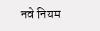नवे नियम